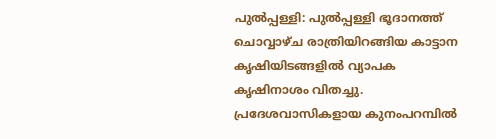പുൽപ്പള്ളി: പുൽപ്പള്ളി ഭൂദാനത്ത് ചൊവ്വാഴ്ച രാത്രിയിറങ്ങിയ കാട്ടാന കൃഷിയിടങ്ങളിൽ വ്യാപക കൃഷിനാശം വിതച്ചു. പ്രദേശവാസികളായ കുനംപറമ്പിൽ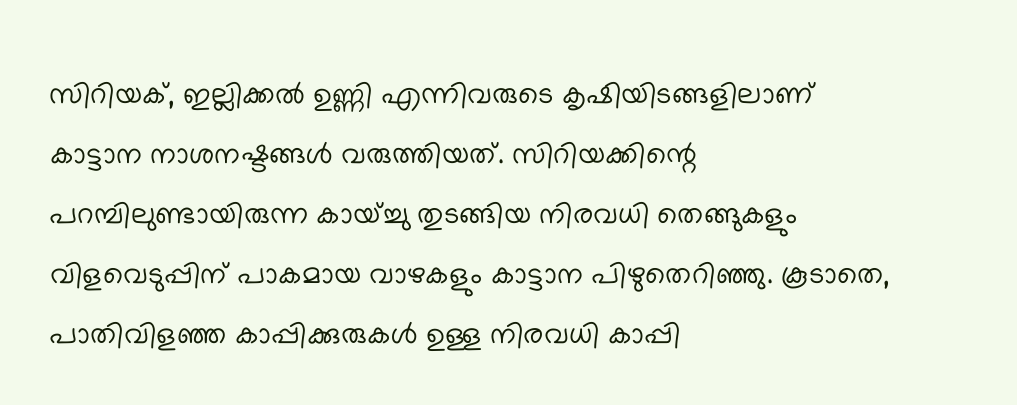സിറിയക്, ഇല്ലിക്കൽ ഉണ്ണി എന്നിവരുടെ കൃഷിയിടങ്ങളിലാണ് കാട്ടാന നാശനഷ്ടങ്ങൾ വരുത്തിയത്. സിറിയക്കിന്റെ പറമ്പിലുണ്ടായിരുന്ന കായ്ച്ചു തുടങ്ങിയ നിരവധി തെങ്ങുകളും വിളവെടുപ്പിന് പാകമായ വാഴകളും കാട്ടാന പിഴുതെറിഞ്ഞു. കൂടാതെ, പാതിവിളഞ്ഞ കാപ്പിക്കുരുകൾ ഉള്ള നിരവധി കാപ്പി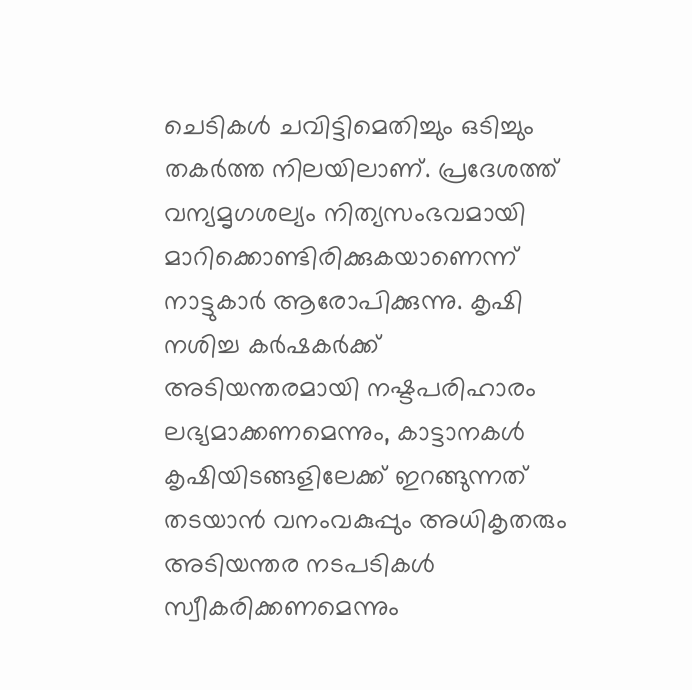ചെടികൾ ചവിട്ടിമെതിച്ചും ഒടിച്ചും തകർത്ത നിലയിലാണ്. പ്രദേശത്ത് വന്യമൃഗശല്യം നിത്യസംഭവമായി മാറിക്കൊണ്ടിരിക്കുകയാണെന്ന് നാട്ടുകാർ ആരോപിക്കുന്നു. കൃഷി നശിച്ച കർഷകർക്ക് അടിയന്തരമായി നഷ്ടപരിഹാരം ലഭ്യമാക്കണമെന്നും, കാട്ടാനകൾ കൃഷിയിടങ്ങളിലേക്ക് ഇറങ്ങുന്നത് തടയാൻ വനംവകുപ്പും അധികൃതരും അടിയന്തര നടപടികൾ സ്വീകരിക്കണമെന്നും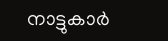നാട്ടുകാർ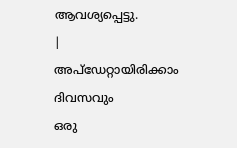ആവശ്യപ്പെട്ടു.
|
അപ്ഡേറ്റായിരിക്കാം ദിവസവും
ഒരു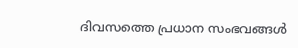ദിവസത്തെ പ്രധാന സംഭവങ്ങൾ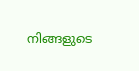നിങ്ങളുടെ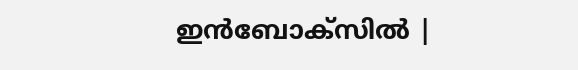ഇൻബോക്സിൽ |